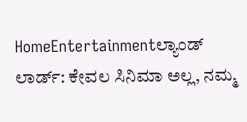HomeEntertainmentಲ್ಯಾಂಡ್ ಲಾರ್ಡ್: ಕೇವಲ ಸಿನಿಮಾ ಅಲ್ಲ, ನಮ್ಮ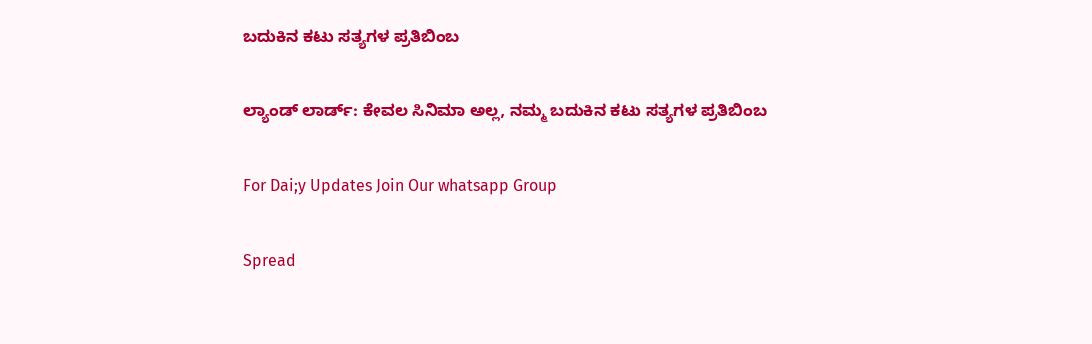ಬದುಕಿನ ಕಟು ಸತ್ಯಗಳ ಪ್ರತಿಬಿಂಬ

ಲ್ಯಾಂಡ್ ಲಾರ್ಡ್: ಕೇವಲ ಸಿನಿಮಾ ಅಲ್ಲ, ನಮ್ಮ ಬದುಕಿನ ಕಟು ಸತ್ಯಗಳ ಪ್ರತಿಬಿಂಬ

For Dai;y Updates Join Our whatsapp Group

Spread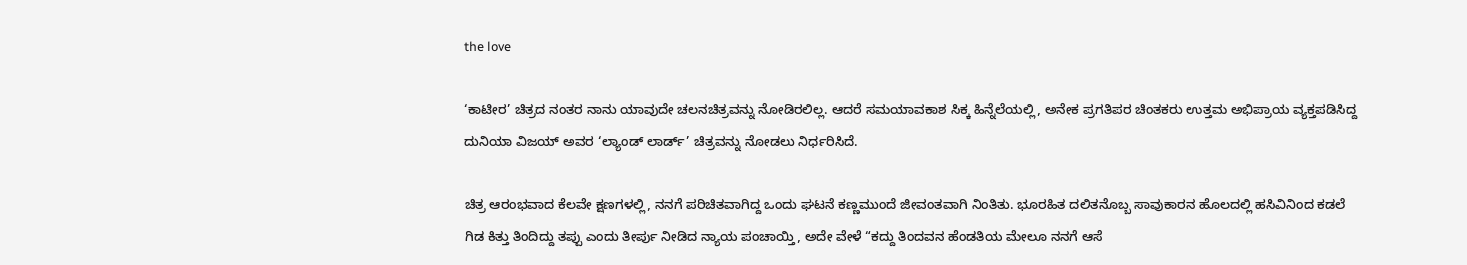the love

‘ಕಾಟೀರ’ ಚಿತ್ರದ ನಂತರ ನಾನು ಯಾವುದೇ ಚಲನಚಿತ್ರವನ್ನು ನೋಡಿರಲಿಲ್ಲ. ಆದರೆ ಸಮಯಾವಕಾಶ ಸಿಕ್ಕ ಹಿನ್ನೆಲೆಯಲ್ಲಿ, ಅನೇಕ ಪ್ರಗತಿಪರ ಚಿಂತಕರು ಉತ್ತಮ ಅಭಿಪ್ರಾಯ ವ್ಯಕ್ತಪಡಿಸಿದ್ದ ದುನಿಯಾ ವಿಜಯ್ ಅವರ ‘ಲ್ಯಾಂಡ್ ಲಾರ್ಡ್’ ಚಿತ್ರವನ್ನು ನೋಡಲು ನಿರ್ಧರಿಸಿದೆ.

ಚಿತ್ರ ಆರಂಭವಾದ ಕೆಲವೇ ಕ್ಷಣಗಳಲ್ಲಿ, ನನಗೆ ಪರಿಚಿತವಾಗಿದ್ದ ಒಂದು ಘಟನೆ ಕಣ್ಣಮುಂದೆ ಜೀವಂತವಾಗಿ ನಿಂತಿತು. ಭೂರಹಿತ ದಲಿತನೊಬ್ಬ ಸಾವುಕಾರನ ಹೊಲದಲ್ಲಿ ಹಸಿವಿನಿಂದ ಕಡಲೆ ಗಿಡ ಕಿತ್ತು ತಿಂದಿದ್ದು ತಪ್ಪು ಎಂದು ತೀರ್ಪು ನೀಡಿದ ನ್ಯಾಯ ಪಂಚಾಯ್ತಿ, ಅದೇ ವೇಳೆ “ಕದ್ದು ತಿಂದವನ ಹೆಂಡತಿಯ ಮೇಲೂ ನನಗೆ ಆಸೆ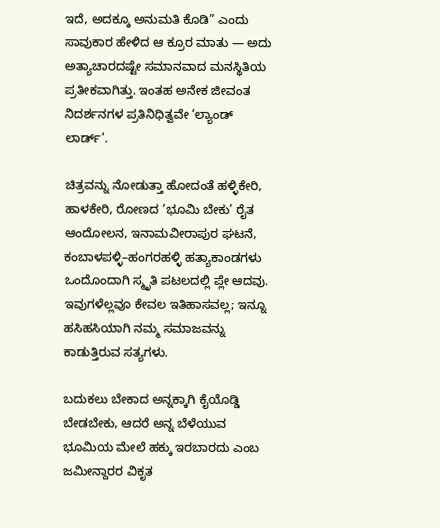ಇದೆ, ಅದಕ್ಕೂ ಅನುಮತಿ ಕೊಡಿ” ಎಂದು ಸಾವುಕಾರ ಹೇಳಿದ ಆ ಕ್ರೂರ ಮಾತು — ಅದು ಅತ್ಯಾಚಾರದಷ್ಟೇ ಸಮಾನವಾದ ಮನಸ್ಥಿತಿಯ ಪ್ರತೀಕವಾಗಿತ್ತು. ಇಂತಹ ಅನೇಕ ಜೀವಂತ ನಿದರ್ಶನಗಳ ಪ್ರತಿನಿಧಿತ್ವವೇ ‘ಲ್ಯಾಂಡ್ ಲಾರ್ಡ್’.

ಚಿತ್ರವನ್ನು ನೋಡುತ್ತಾ ಹೋದಂತೆ ಹಳ್ಳಿಕೇರಿ, ಹಾಳಕೇರಿ, ರೋಣದ ‘ಭೂಮಿ ಬೇಕು’ ರೈತ ಆಂದೋಲನ, ಇನಾಮವೀರಾಪುರ ಘಟನೆ, ಕಂಬಾಳಪಳ್ಳಿ–ಹಂಗರಹಳ್ಳಿ ಹತ್ಯಾಕಾಂಡಗಳು ಒಂದೊಂದಾಗಿ ಸ್ಮೃತಿ ಪಟಲದಲ್ಲಿ ಪ್ಲೇ ಆದವು. ಇವುಗಳೆಲ್ಲವೂ ಕೇವಲ ಇತಿಹಾಸವಲ್ಲ; ಇನ್ನೂ ಹಸಿಹಸಿಯಾಗಿ ನಮ್ಮ ಸಮಾಜವನ್ನು ಕಾಡುತ್ತಿರುವ ಸತ್ಯಗಳು.

ಬದುಕಲು ಬೇಕಾದ ಅನ್ನಕ್ಕಾಗಿ ಕೈಯೊಡ್ಡಿ ಬೇಡಬೇಕು, ಆದರೆ ಅನ್ನ ಬೆಳೆಯುವ ಭೂಮಿಯ ಮೇಲೆ ಹಕ್ಕು ಇರಬಾರದು ಎಂಬ ಜಮೀನ್ದಾರರ ವಿಕೃತ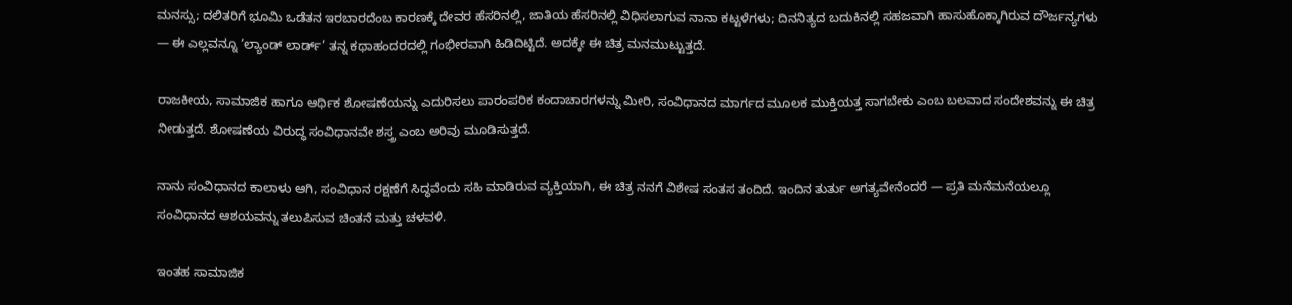ಮನಸ್ಸು; ದಲಿತರಿಗೆ ಭೂಮಿ ಒಡೆತನ ಇರಬಾರದೆಂಬ ಕಾರಣಕ್ಕೆ ದೇವರ ಹೆಸರಿನಲ್ಲಿ, ಜಾತಿಯ ಹೆಸರಿನಲ್ಲಿ ವಿಧಿಸಲಾಗುವ ನಾನಾ ಕಟ್ಟಳೆಗಳು; ದಿನನಿತ್ಯದ ಬದುಕಿನಲ್ಲಿ ಸಹಜವಾಗಿ ಹಾಸುಹೊಕ್ಕಾಗಿರುವ ದೌರ್ಜನ್ಯಗಳು — ಈ ಎಲ್ಲವನ್ನೂ ‘ಲ್ಯಾಂಡ್ ಲಾರ್ಡ್’ ತನ್ನ ಕಥಾಹಂದರದಲ್ಲಿ ಗಂಭೀರವಾಗಿ ಹಿಡಿದಿಟ್ಟಿದೆ. ಅದಕ್ಕೇ ಈ ಚಿತ್ರ ಮನಮುಟ್ಟುತ್ತದೆ.

ರಾಜಕೀಯ, ಸಾಮಾಜಿಕ ಹಾಗೂ ಆರ್ಥಿಕ ಶೋಷಣೆಯನ್ನು ಎದುರಿಸಲು ಪಾರಂಪರಿಕ ಕಂದಾಚಾರಗಳನ್ನು ಮೀರಿ, ಸಂವಿಧಾನದ ಮಾರ್ಗದ ಮೂಲಕ ಮುಕ್ತಿಯತ್ತ ಸಾಗಬೇಕು ಎಂಬ ಬಲವಾದ ಸಂದೇಶವನ್ನು ಈ ಚಿತ್ರ ನೀಡುತ್ತದೆ. ಶೋಷಣೆಯ ವಿರುದ್ಧ ಸಂವಿಧಾನವೇ ಶಸ್ತ್ರ ಎಂಬ ಅರಿವು ಮೂಡಿಸುತ್ತದೆ.

ನಾನು ಸಂವಿಧಾನದ ಕಾಲಾಳು ಆಗಿ, ಸಂವಿಧಾನ ರಕ್ಷಣೆಗೆ ಸಿದ್ಧವೆಂದು ಸಹಿ ಮಾಡಿರುವ ವ್ಯಕ್ತಿಯಾಗಿ, ಈ ಚಿತ್ರ ನನಗೆ ವಿಶೇಷ ಸಂತಸ ತಂದಿದೆ. ಇಂದಿನ ತುರ್ತು ಅಗತ್ಯವೇನೆಂದರೆ — ಪ್ರತಿ ಮನೆಮನೆಯಲ್ಲೂ ಸಂವಿಧಾನದ ಆಶಯವನ್ನು ತಲುಪಿಸುವ ಚಿಂತನೆ ಮತ್ತು ಚಳವಳಿ.

ಇಂತಹ ಸಾಮಾಜಿಕ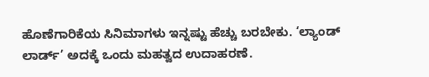ಹೊಣೆಗಾರಿಕೆಯ ಸಿನಿಮಾಗಳು ಇನ್ನಷ್ಟು ಹೆಚ್ಚು ಬರಬೇಕು. ‘ಲ್ಯಾಂಡ್ ಲಾರ್ಡ್’ ಅದಕ್ಕೆ ಒಂದು ಮಹತ್ವದ ಉದಾಹರಣೆ.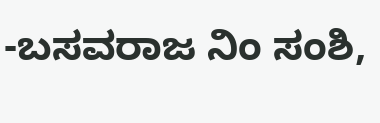-ಬಸವರಾಜ ನಿಂ ಸಂಶಿ,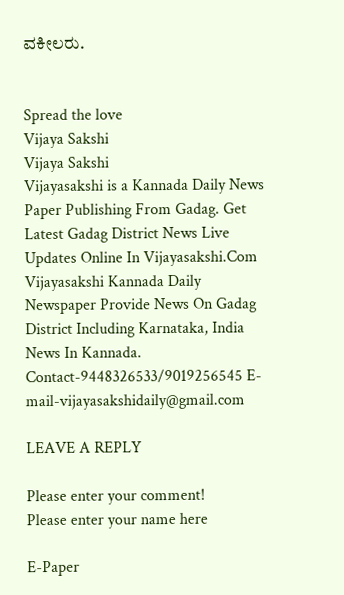ವಕೀಲರು.


Spread the love
Vijaya Sakshi
Vijaya Sakshi
Vijayasakshi is a Kannada Daily News Paper Publishing From Gadag. Get Latest Gadag District News Live Updates Online In Vijayasakshi.Com Vijayasakshi Kannada Daily Newspaper Provide News On Gadag District Including Karnataka, India News In Kannada. Contact-9448326533/9019256545 E-mail-vijayasakshidaily@gmail.com

LEAVE A REPLY

Please enter your comment!
Please enter your name here

E-Paper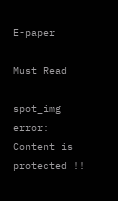E-paper

Must Read

spot_img
error: Content is protected !!